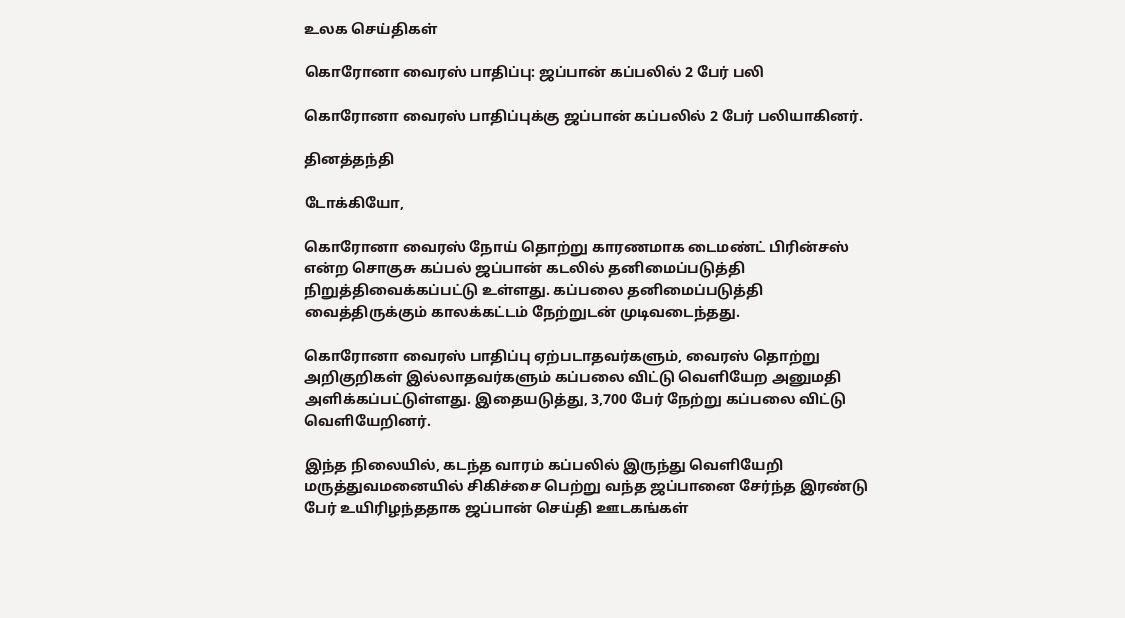உலக செய்திகள்

கொரோனா வைரஸ் பாதிப்பு: ஜப்பான் கப்பலில் 2 பேர் பலி

கொரோனா வைரஸ் பாதிப்புக்கு ஜப்பான் கப்பலில் 2 பேர் பலியாகினர்.

தினத்தந்தி

டோக்கியோ,

கொரோனா வைரஸ் நோய் தொற்று காரணமாக டைமண்ட் பிரின்சஸ் என்ற சொகுசு கப்பல் ஜப்பான் கடலில் தனிமைப்படுத்தி நிறுத்திவைக்கப்பட்டு உள்ளது. கப்பலை தனிமைப்படுத்தி வைத்திருக்கும் காலக்கட்டம் நேற்றுடன் முடிவடைந்தது.

கொரோனா வைரஸ் பாதிப்பு ஏற்படாதவர்களும், வைரஸ் தொற்று அறிகுறிகள் இல்லாதவர்களும் கப்பலை விட்டு வெளியேற அனுமதி அளிக்கப்பட்டுள்ளது. இதையடுத்து, 3,700 பேர் நேற்று கப்பலை விட்டு வெளியேறினர்.

இந்த நிலையில், கடந்த வாரம் கப்பலில் இருந்து வெளியேறி மருத்துவமனையில் சிகிச்சை பெற்று வந்த ஜப்பானை சேர்ந்த இரண்டு பேர் உயிரிழந்ததாக ஜப்பான் செய்தி ஊடகங்கள்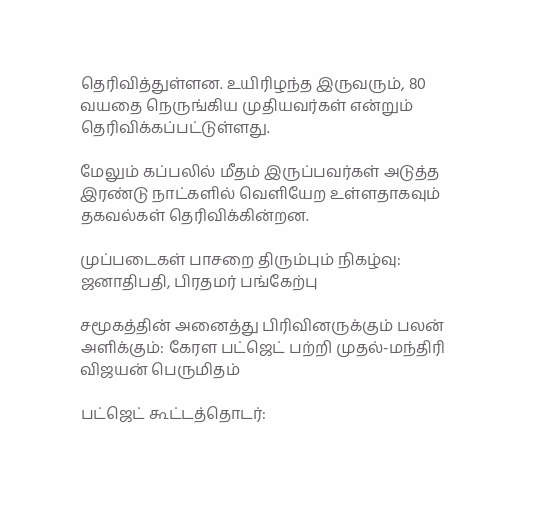தெரிவித்துள்ளன. உயிரிழந்த இருவரும், 80 வயதை நெருங்கிய முதியவர்கள் என்றும் தெரிவிக்கப்பட்டுள்ளது.

மேலும் கப்பலில் மீதம் இருப்பவர்கள் அடுத்த இரண்டு நாட்களில் வெளியேற உள்ளதாகவும் தகவல்கள் தெரிவிக்கின்றன.

முப்படைகள் பாசறை திரும்பும் நிகழ்வு: ஜனாதிபதி, பிரதமர் பங்கேற்பு

சமூகத்தின் அனைத்து பிரிவினருக்கும் பலன் அளிக்கும்: கேரள பட்ஜெட் பற்றி முதல்-மந்திரி விஜயன் பெருமிதம்

பட்ஜெட் கூட்டத்தொடர்: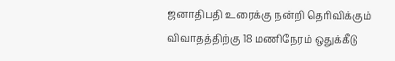ஜனாதிபதி உரைக்கு நன்றி தெரிவிக்கும் விவாதத்திற்கு 18 மணிநேரம் ஒதுக்கீடு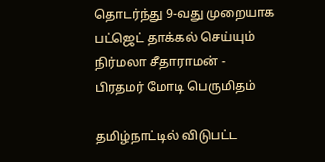தொடர்ந்து 9-வது முறையாக பட்ஜெட் தாக்கல் செய்யும் நிர்மலா சீதாராமன் - பிரதமர் மோடி பெருமிதம்

தமிழ்நாட்டில் விடுபட்ட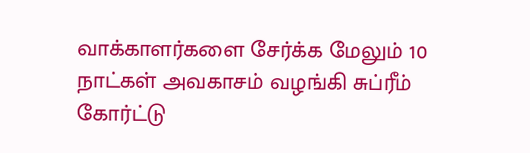வாக்காளர்களை சேர்க்க மேலும் 10 நாட்கள் அவகாசம் வழங்கி சுப்ரீம் கோர்ட்டு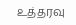உத்தரவு